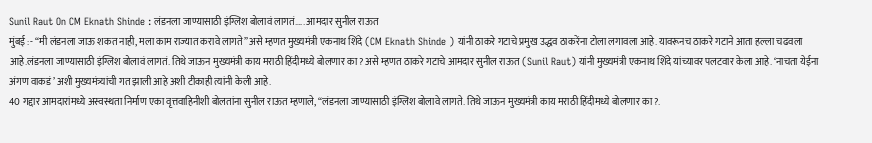Sunil Raut On CM Eknath Shinde : लंडनला जाण्यासाठी इंग्लिश बोलावं लागतं….. आमदार सुनील राऊत
मुंबई :- “मी लंडनला जाऊ शकत नाही, मला काम राज्यात करावे लागते” असे म्हणत मुख्यमंत्री एकनाथ शिंदे (CM Eknath Shinde ) यांनी ठाकरे गटाचे प्रमुख उद्धव ठाकरेंना टोला लगावला आहे. यावरूनच ठाकरे गटाने आता हल्ला चढवला आहे.लंडनला जाण्यासाठी इंग्लिश बोलावं लागतं. तिथे जाऊन मुख्यमंत्री काय मराठी हिंदीमध्ये बोलणार का? असे म्हणत ठाकरे गटाचे आमदार सुनील राऊत (Sunil Raut) यांनी मुख्यमंत्री एकनाथ शिंदे यांच्यावर पलटवार केला आहे. ‘नाचता येईना अंगण वाकडं’ अशी मुख्यमंत्र्यांची गत झाली आहे अशी टीकाही त्यांनी केली आहे.
40 गद्दार आमदारांमध्ये अस्वस्थता निर्माण एका वृत्तवाहिनीशी बोलतांना सुनील राऊत म्हणाले, “लंडनला जाण्यासाठी इंग्लिश बोलावे लागते. तिथे जाऊन मुख्यमंत्री काय मराठी हिंदीमध्ये बोलणार का?.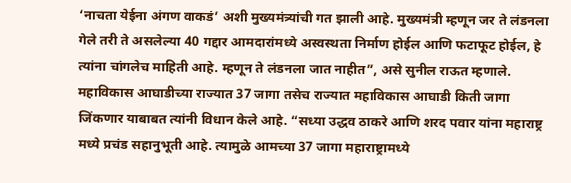‘नाचता येईना अंगण वाकडं’ अशी मुख्यमंत्र्यांची गत झाली आहे. मुख्यमंत्री म्हणून जर ते लंडनला गेले तरी ते असलेल्या 40 गद्दार आमदारांमध्ये अस्वस्थता निर्माण होईल आणि फटाफूट होईल, हे त्यांना चांगलेच माहिती आहे. म्हणून ते लंडनला जात नाहीत”, असे सुनील राऊत म्हणाले.
महाविकास आघाडीच्या राज्यात 37 जागा तसेच राज्यात महाविकास आघाडी किती जागा जिंकणार याबाबत त्यांनी विधान केले आहे. “सध्या उद्धव ठाकरे आणि शरद पवार यांना महाराष्ट्र मध्ये प्रचंड सहानुभूती आहे. त्यामुळे आमच्या 37 जागा महाराष्ट्रामध्ये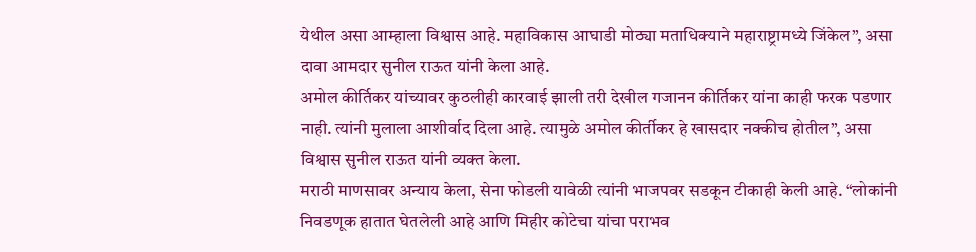येथील असा आम्हाला विश्वास आहे. महाविकास आघाडी मोठ्या मताधिक्याने महाराष्ट्रामध्ये जिंकेल”, असा दावा आमदार सुनील राऊत यांनी केला आहे.
अमोल कीर्तिकर यांच्यावर कुठलीही कारवाई झाली तरी देखील गजानन कीर्तिकर यांना काही फरक पडणार नाही. त्यांनी मुलाला आशीर्वाद दिला आहे. त्यामुळे अमोल कीर्तीकर हे खासदार नक्कीच होतील”, असा विश्वास सुनील राऊत यांनी व्यक्त केला.
मराठी माणसावर अन्याय केला, सेना फोडली यावेळी त्यांनी भाजपवर सडकून टीकाही केली आहे. “लोकांनी निवडणूक हातात घेतलेली आहे आणि मिहीर कोटेचा यांचा पराभव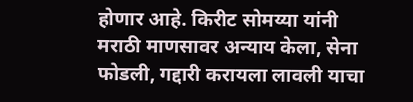होणार आहे. किरीट सोमय्या यांनी मराठी माणसावर अन्याय केला, सेना फोडली, गद्दारी करायला लावली याचा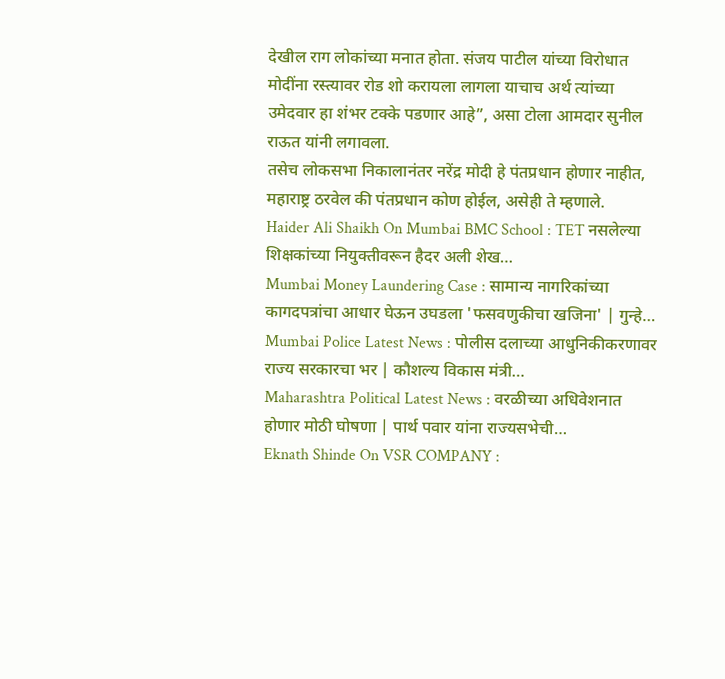देखील राग लोकांच्या मनात होता. संजय पाटील यांच्या विरोधात मोदींना रस्त्यावर रोड शो करायला लागला याचाच अर्थ त्यांच्या उमेदवार हा शंभर टक्के पडणार आहे”, असा टोला आमदार सुनील राऊत यांनी लगावला.
तसेच लोकसभा निकालानंतर नरेंद्र मोदी हे पंतप्रधान होणार नाहीत, महाराष्ट्र ठरवेल की पंतप्रधान कोण होईल, असेही ते म्हणाले.
Haider Ali Shaikh On Mumbai BMC School : TET नसलेल्या शिक्षकांच्या नियुक्तीवरून हैदर अली शेख…
Mumbai Money Laundering Case : सामान्य नागरिकांच्या कागदपत्रांचा आधार घेऊन उघडला 'फसवणुकीचा खजिना' | गुन्हे…
Mumbai Police Latest News : पोलीस दलाच्या आधुनिकीकरणावर राज्य सरकारचा भर | कौशल्य विकास मंत्री…
Maharashtra Political Latest News : वरळीच्या अधिवेशनात होणार मोठी घोषणा | पार्थ पवार यांना राज्यसभेची…
Eknath Shinde On VSR COMPANY :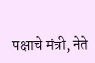पक्षाचे मंत्री, नेते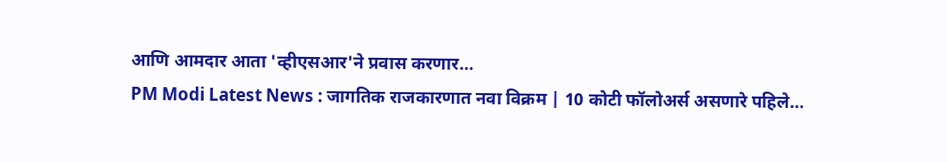आणि आमदार आता 'व्हीएसआर'ने प्रवास करणार…
PM Modi Latest News : जागतिक राजकारणात नवा विक्रम | 10 कोटी फॉलोअर्स असणारे पहिले…